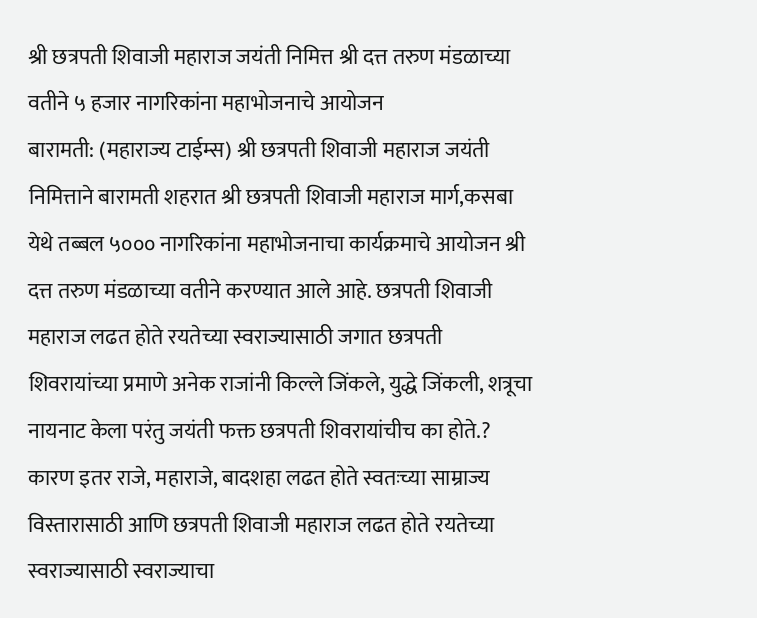श्री छत्रपती शिवाजी महाराज जयंती निमित्त श्री दत्त तरुण मंडळाच्या वतीने ५ हजार नागरिकांना महाभोजनाचे आयोजन
बारामती: (महाराज्य टाईम्स) श्री छत्रपती शिवाजी महाराज जयंती निमित्ताने बारामती शहरात श्री छत्रपती शिवाजी महाराज मार्ग,कसबा येथे तब्बल ५००० नागरिकांना महाभोजनाचा कार्यक्रमाचे आयोजन श्री दत्त तरुण मंडळाच्या वतीने करण्यात आले आहे. छत्रपती शिवाजी महाराज लढत होते रयतेच्या स्वराज्यासाठी जगात छत्रपती शिवरायांच्या प्रमाणे अनेक राजांनी किल्ले जिंकले, युद्धे जिंकली, शत्रूचा नायनाट केला परंतु जयंती फक्त छत्रपती शिवरायांचीच का होते.? कारण इतर राजे, महाराजे, बादशहा लढत होते स्वतःच्या साम्राज्य विस्तारासाठी आणि छत्रपती शिवाजी महाराज लढत होते रयतेच्या स्वराज्यासाठी स्वराज्याचा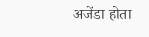अजेंडा होता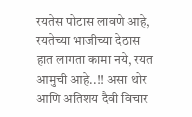रयतेस पोटास लावणे आहे, रयतेच्या भाजीच्या देठास हात लागता कामा नये, रयत आमुची आहे..!! असा थोर आणि अतिशय दैवी विचार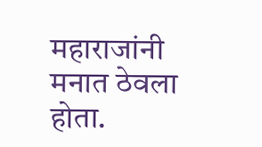महाराजांनी मनात ठेवला होता.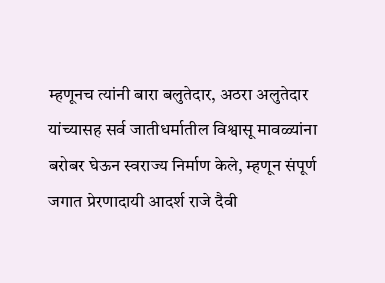म्हणूनच त्यांनी बारा बलुतेदार, अठरा अलुतेदार यांच्यासह सर्व जातीधर्मातील विश्वासू मावळ्यांना बरोबर घेऊन स्वराज्य निर्माण केले, म्हणून संपूर्ण जगात प्रेरणादायी आदर्श राजे दैवी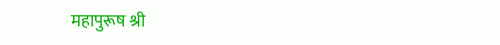महापुरूष श्री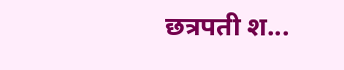छत्रपती श...